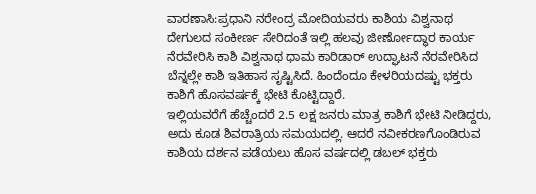ವಾರಣಾಸಿ:ಪ್ರಧಾನಿ ನರೇಂದ್ರ ಮೋದಿಯವರು ಕಾಶಿಯ ವಿಶ್ವನಾಥ ದೇಗುಲದ ಸಂಕೀರ್ಣ ಸೇರಿದಂತೆ ಇಲ್ಲಿ ಹಲವು ಜೀರ್ಣೋದ್ಧಾರ ಕಾರ್ಯ ನೆರವೇರಿಸಿ ಕಾಶಿ ವಿಶ್ವನಾಥ ಧಾಮ ಕಾರಿಡಾರ್ ಉದ್ಘಾಟನೆ ನೆರವೇರಿಸಿದ ಬೆನ್ನಲ್ಲೇ ಕಾಶಿ ಇತಿಹಾಸ ಸೃಷ್ಟಿಸಿದೆ. ಹಿಂದೆಂದೂ ಕೇಳರಿಯದಷ್ಟು ಭಕ್ತರು ಕಾಶಿಗೆ ಹೊಸವರ್ಷಕ್ಕೆ ಭೇಟಿ ಕೊಟ್ಟಿದ್ದಾರೆ.
ಇಲ್ಲಿಯವರೆಗೆ ಹೆಚ್ಚೆಂದರೆ 2.5 ಲಕ್ಷ ಜನರು ಮಾತ್ರ ಕಾಶಿಗೆ ಭೇಟಿ ನೀಡಿದ್ದರು, ಅದು ಕೂಡ ಶಿವರಾತ್ರಿಯ ಸಮಯದಲ್ಲಿ. ಆದರೆ ನವೀಕರಣಗೊಂಡಿರುವ ಕಾಶಿಯ ದರ್ಶನ ಪಡೆಯಲು ಹೊಸ ವರ್ಷದಲ್ಲಿ ಡಬಲ್‌ ಭಕ್ತರು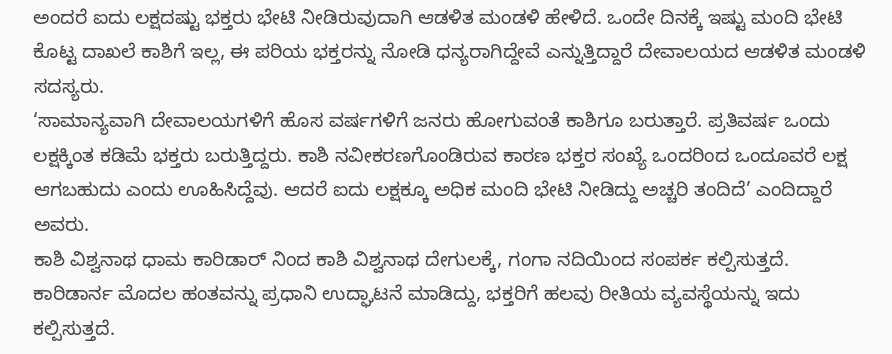ಅಂದರೆ ಐದು ಲಕ್ಷದಷ್ಟು ಭಕ್ತರು ಭೇಟಿ ನೀಡಿರುವುದಾಗಿ ಆಡಳಿತ ಮಂಡಳಿ ಹೇಳಿದೆ. ಒಂದೇ ದಿನಕ್ಕೆ ಇಷ್ಟು ಮಂದಿ ಭೇಟಿ ಕೊಟ್ಟ ದಾಖಲೆ ಕಾಶಿಗೆ ಇಲ್ಲ, ಈ ಪರಿಯ ಭಕ್ತರನ್ನು ನೋಡಿ ಧನ್ಯರಾಗಿದ್ದೇವೆ ಎನ್ನುತ್ತಿದ್ದಾರೆ ದೇವಾಲಯದ ಆಡಳಿತ ಮಂಡಳಿ ಸದಸ್ಯರು.
‘ಸಾಮಾನ್ಯವಾಗಿ ದೇವಾಲಯಗಳಿಗೆ ಹೊಸ ವರ್ಷಗಳಿಗೆ ಜನರು ಹೋಗುವಂತೆ ಕಾಶಿಗೂ ಬರುತ್ತಾರೆ. ಪ್ರತಿವರ್ಷ ಒಂದು ಲಕ್ಷಕ್ಕಿಂತ ಕಡಿಮೆ ಭಕ್ತರು ಬರುತ್ತಿದ್ದರು. ಕಾಶಿ ನವೀಕರಣಗೊಂಡಿರುವ ಕಾರಣ ಭಕ್ತರ ಸಂಖ್ಯೆ ಒಂದರಿಂದ ಒಂದೂವರೆ ಲಕ್ಷ ಆಗಬಹುದು ಎಂದು ಊಹಿಸಿದ್ದೆವು. ಆದರೆ ಐದು ಲಕ್ಷಕ್ಕೂ ಅಧಿಕ ಮಂದಿ ಭೇಟಿ ನೀಡಿದ್ದು ಅಚ್ಚರಿ ತಂದಿದೆ’ ಎಂದಿದ್ದಾರೆ ಅವರು.
ಕಾಶಿ ವಿಶ್ವನಾಥ ಧಾಮ ಕಾರಿಡಾರ್ ನಿಂದ ಕಾಶಿ ವಿಶ್ವನಾಥ ದೇಗುಲಕ್ಕೆ, ಗಂಗಾ ನದಿಯಿಂದ ಸಂಪರ್ಕ ಕಲ್ಪಿಸುತ್ತದೆ. ಕಾರಿಡಾರ್ನ ಮೊದಲ ಹಂತವನ್ನು ಪ್ರಧಾನಿ ಉದ್ಘಾಟನೆ ಮಾಡಿದ್ದು, ಭಕ್ತರಿಗೆ ಹಲವು ರೀತಿಯ ವ್ಯವಸ್ಥೆಯನ್ನು ಇದು ಕಲ್ಪಿಸುತ್ತದೆ.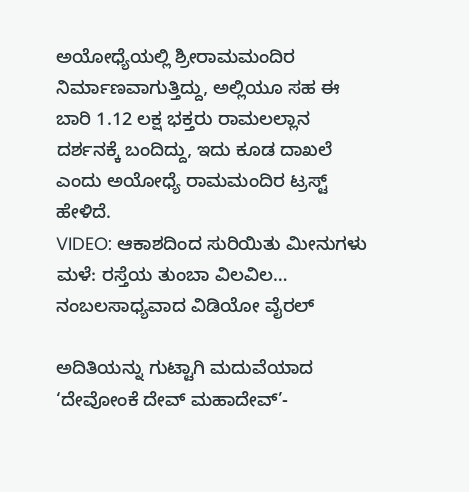ಅಯೋಧ್ಯೆಯಲ್ಲಿ ಶ್ರೀರಾಮಮಂದಿರ ನಿರ್ಮಾಣವಾಗುತ್ತಿದ್ದು, ಅಲ್ಲಿಯೂ ಸಹ ಈ ಬಾರಿ 1.12 ಲಕ್ಷ ಭಕ್ತರು ರಾಮಲಲ್ಲಾನ ದರ್ಶನಕ್ಕೆ ಬಂದಿದ್ದು, ಇದು ಕೂಡ ದಾಖಲೆ ಎಂದು ಅಯೋಧ್ಯೆ ರಾಮಮಂದಿರ ಟ್ರಸ್ಟ್ ಹೇಳಿದೆ.
VIDEO: ಆಕಾಶದಿಂದ ಸುರಿಯಿತು ಮೀನುಗಳು ಮಳೆ: ರಸ್ತೆಯ ತುಂಬಾ ವಿಲವಿಲ… ನಂಬಲಸಾಧ್ಯವಾದ ವಿಡಿಯೋ ವೈರಲ್‌

ಅದಿತಿಯನ್ನು ಗುಟ್ಟಾಗಿ ಮದುವೆಯಾದ ‘ದೇವೋಂಕೆ ದೇವ್ ಮಹಾದೇವ್’-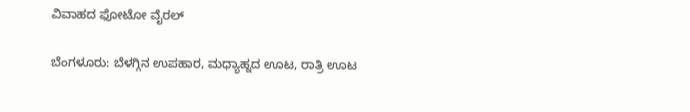ವಿವಾಹದ ಫೋಟೋ ವೈರಲ್‌

ಬೆಂಗಳೂರು: ಬೆಳಗ್ಗಿನ ಉಪಹಾರ, ಮಧ್ಯಾಹ್ನದ ಊಟ, ರಾತ್ರಿ ಊಟ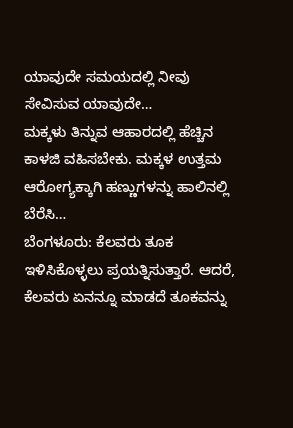ಯಾವುದೇ ಸಮಯದಲ್ಲಿ ನೀವು ಸೇವಿಸುವ ಯಾವುದೇ…
ಮಕ್ಕಳು ತಿನ್ನುವ ಆಹಾರದಲ್ಲಿ ಹೆಚ್ಚಿನ ಕಾಳಜಿ ವಹಿಸಬೇಕು. ಮಕ್ಕಳ ಉತ್ತಮ ಆರೋಗ್ಯಕ್ಕಾಗಿ ಹಣ್ಣುಗಳನ್ನು ಹಾಲಿನಲ್ಲಿ ಬೆರೆಸಿ…
ಬೆಂಗಳೂರು: ಕೆಲವರು ತೂಕ ಇಳಿಸಿಕೊಳ್ಳಲು ಪ್ರಯತ್ನಿಸುತ್ತಾರೆ. ಆದರೆ, ಕೆಲವರು ಏನನ್ನೂ ಮಾಡದೆ ತೂಕವನ್ನು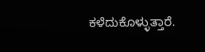ಕಳೆದುಕೊಳ್ಳುತ್ತಾರೆ.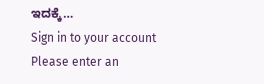ಇದಕ್ಕೆ…
Sign in to your account
Please enter an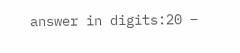answer in digits:20 −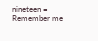nineteen =
Remember me